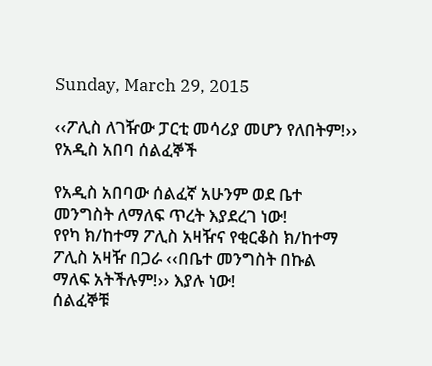Sunday, March 29, 2015

‹‹ፖሊስ ለገዥው ፓርቲ መሳሪያ መሆን የለበትም!›› የአዲስ አበባ ሰልፈኞች

የአዲስ አበባው ሰልፈኛ አሁንም ወደ ቤተ መንግስት ለማለፍ ጥረት እያደረገ ነው!
የየካ ክ/ከተማ ፖሊስ አዛዥና የቂርቆስ ክ/ከተማ ፖሊስ አዛዥ በጋራ ‹‹በቤተ መንግስት በኩል ማለፍ አትችሉም!›› እያሉ ነው!
ሰልፈኞቹ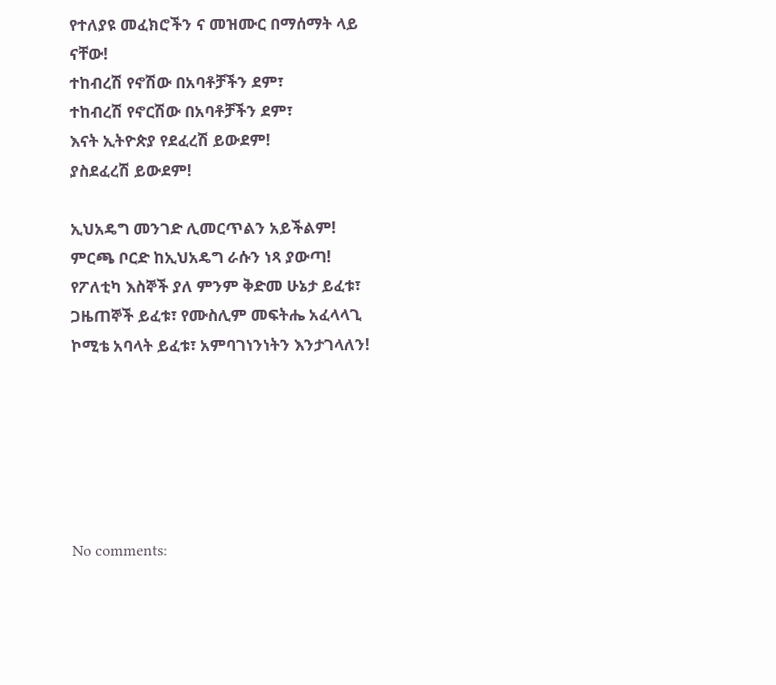የተለያዩ መፈክሮችን ና መዝሙር በማሰማት ላይ ናቸው!
ተከብረሽ የኖሽው በአባቶቻችን ደም፣
ተከብረሽ የኖርሽው በአባቶቻችን ደም፣
እናት ኢትዮጵያ የደፈረሽ ይውደም!
ያስደፈረሽ ይውደም!

ኢህአዴግ መንገድ ሊመርጥልን አይችልም!
ምርጫ ቦርድ ከኢህአዴግ ራሱን ነጻ ያውጣ!
የፖለቲካ እስኞች ያለ ምንም ቅድመ ሁኔታ ይፈቱ፣ ጋዜጠኞች ይፈቱ፣ የሙስሊም መፍትሔ አፈላላጊ ኮሚቴ አባላት ይፈቱ፣ አምባገነንነትን እንታገላለን!






No comments: